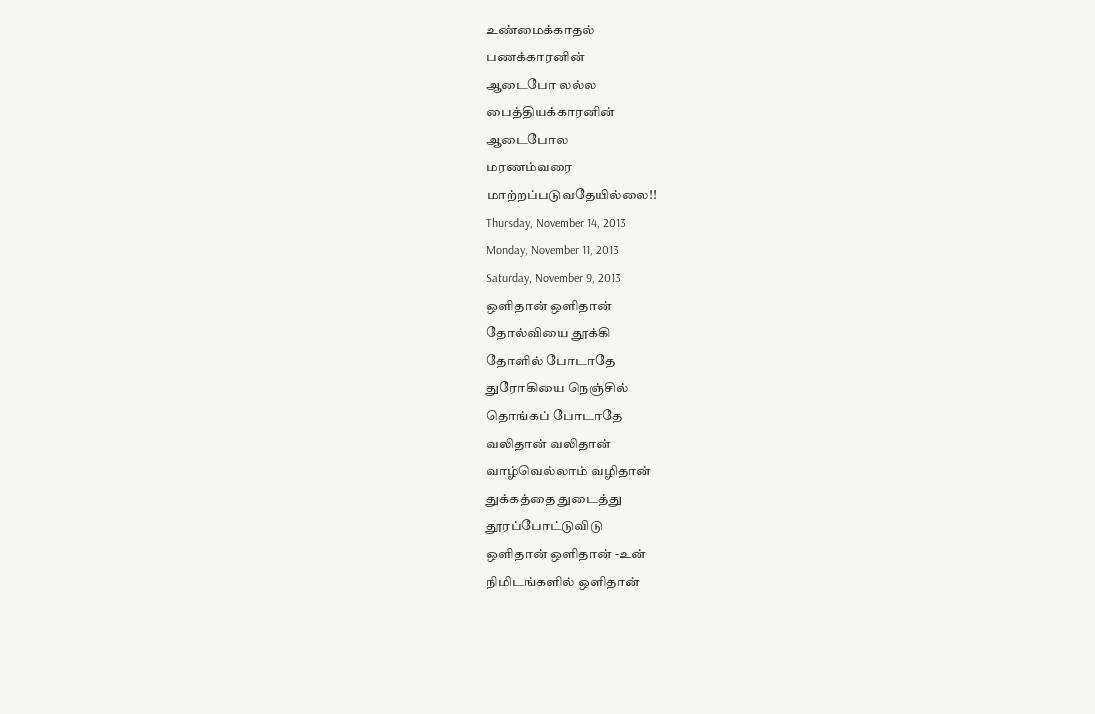உண்மைக்காதல்
பணக்காரனின்
ஆடைபோ லல்ல
பைத்தியக்காரனின்
ஆடைபோல
மரணம்வரை
மாற்றப்படுவதேயில்லை!!
Thursday, November 14, 2013
Monday, November 11, 2013
Saturday, November 9, 2013
ஒளிதான் ஒளிதான்
தோல்வியை தூக்கி
தோளில் போடாதே
துரோகியை நெஞ்சில்
தொங்கப் போடாதே
வலிதான் வலிதான்
வாழ்வெல்லாம் வழிதான்
துக்கத்தை துடைத்து
தூரப்போட்டுவிடு
ஒளிதான் ஒளிதான் -உன்
நிமிடங்களில் ஒளிதான்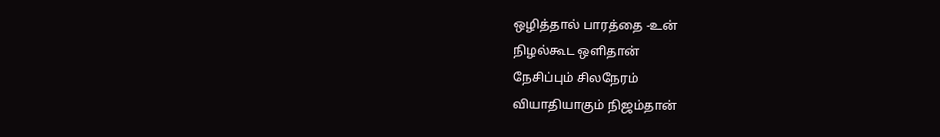ஒழித்தால் பாரத்தை -உன்
நிழல்கூட ஒளிதான்
நேசிப்பும் சிலநேரம்
வியாதியாகும் நிஜம்தான்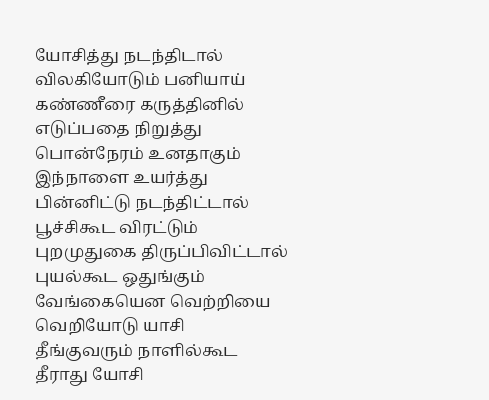யோசித்து நடந்திடால்
விலகியோடும் பனியாய்
கண்ணீரை கருத்தினில்
எடுப்பதை நிறுத்து
பொன்நேரம் உனதாகும்
இந்நாளை உயர்த்து
பின்னிட்டு நடந்திட்டால்
பூச்சிகூட விரட்டும்
புறமுதுகை திருப்பிவிட்டால்
புயல்கூட ஒதுங்கும்
வேங்கையென வெற்றியை
வெறியோடு யாசி
தீங்குவரும் நாளில்கூட
தீராது யோசி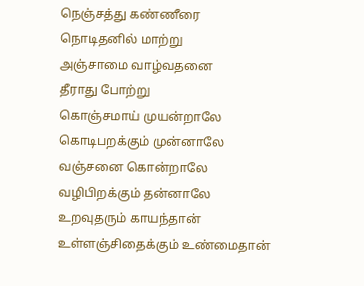நெஞ்சத்து கண்ணீரை
நொடிதனில் மாற்று
அஞ்சாமை வாழ்வதனை
தீராது போற்று
கொஞ்சமாய் முயன்றாலே
கொடிபறக்கும் முன்னாலே
வஞ்சனை கொன்றாலே
வழிபிறக்கும் தன்னாலே
உறவுதரும் காயந்தான்
உள்ளஞ்சிதைக்கும் உண்மைதான்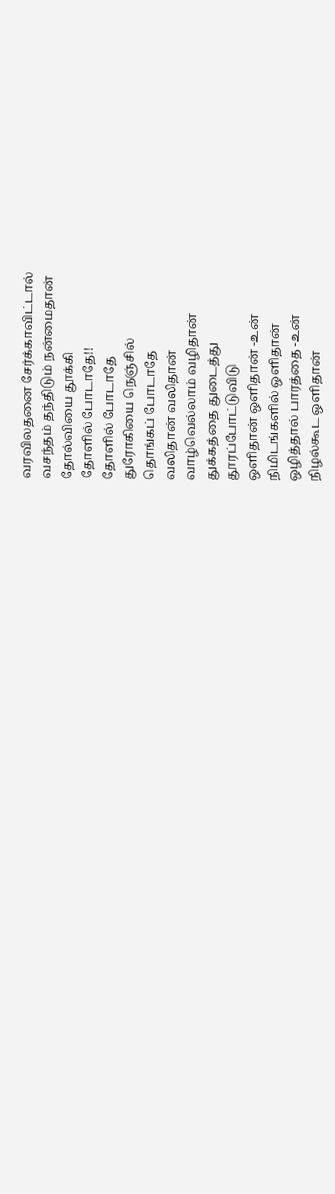வரவிலதனை சேர்க்காவிட்டால்
வசந்தம் தந்திடும் நன்மைதான்
தோல்வியை தூக்கி
தோளில் போடாதே!!
தோளில் போடாதே
துரோகியை நெஞ்சில்
தொங்கப் போடாதே
வலிதான் வலிதான்
வாழ்வெல்லாம் வழிதான்
துக்கத்தை துடைத்து
தூரப்போட்டுவிடு
ஒளிதான் ஒளிதான் -உன்
நிமிடங்களில் ஒளிதான்
ஒழித்தால் பாரத்தை -உன்
நிழல்கூட ஒளிதான்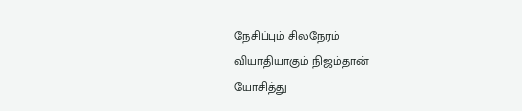நேசிப்பும் சிலநேரம்
வியாதியாகும் நிஜம்தான்
யோசித்து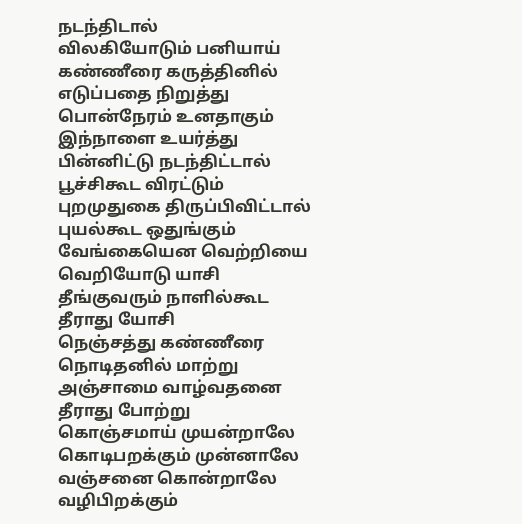நடந்திடால்
விலகியோடும் பனியாய்
கண்ணீரை கருத்தினில்
எடுப்பதை நிறுத்து
பொன்நேரம் உனதாகும்
இந்நாளை உயர்த்து
பின்னிட்டு நடந்திட்டால்
பூச்சிகூட விரட்டும்
புறமுதுகை திருப்பிவிட்டால்
புயல்கூட ஒதுங்கும்
வேங்கையென வெற்றியை
வெறியோடு யாசி
தீங்குவரும் நாளில்கூட
தீராது யோசி
நெஞ்சத்து கண்ணீரை
நொடிதனில் மாற்று
அஞ்சாமை வாழ்வதனை
தீராது போற்று
கொஞ்சமாய் முயன்றாலே
கொடிபறக்கும் முன்னாலே
வஞ்சனை கொன்றாலே
வழிபிறக்கும்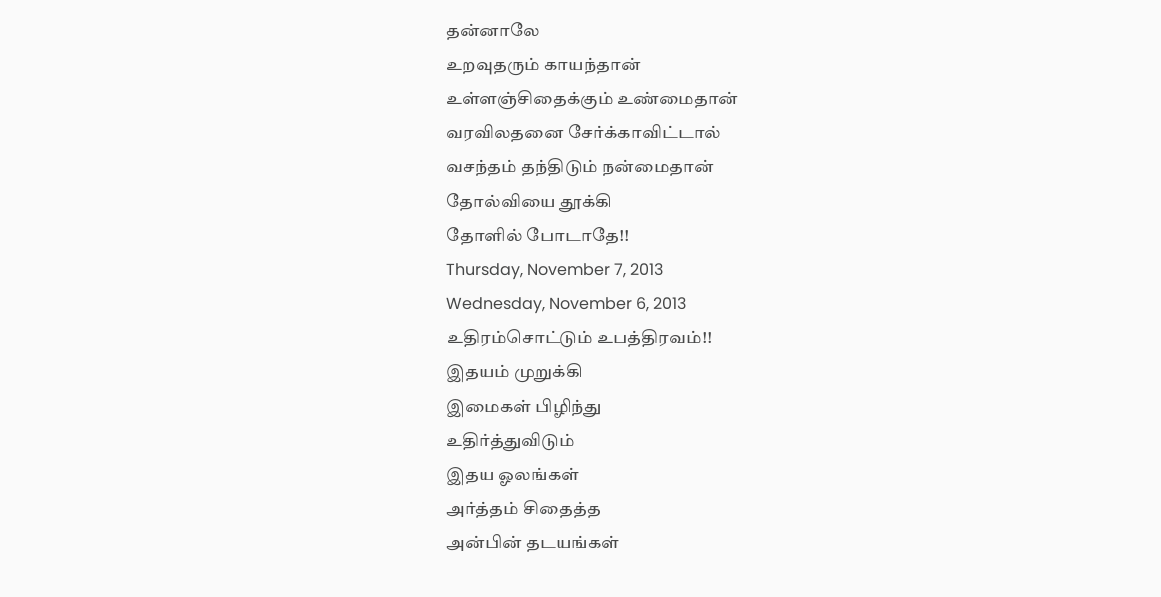தன்னாலே
உறவுதரும் காயந்தான்
உள்ளஞ்சிதைக்கும் உண்மைதான்
வரவிலதனை சேர்க்காவிட்டால்
வசந்தம் தந்திடும் நன்மைதான்
தோல்வியை தூக்கி
தோளில் போடாதே!!
Thursday, November 7, 2013
Wednesday, November 6, 2013
உதிரம்சொட்டும் உபத்திரவம்!!
இதயம் முறுக்கி
இமைகள் பிழிந்து
உதிர்த்துவிடும்
இதய ஓலங்கள்
அர்த்தம் சிதைத்த
அன்பின் தடயங்கள்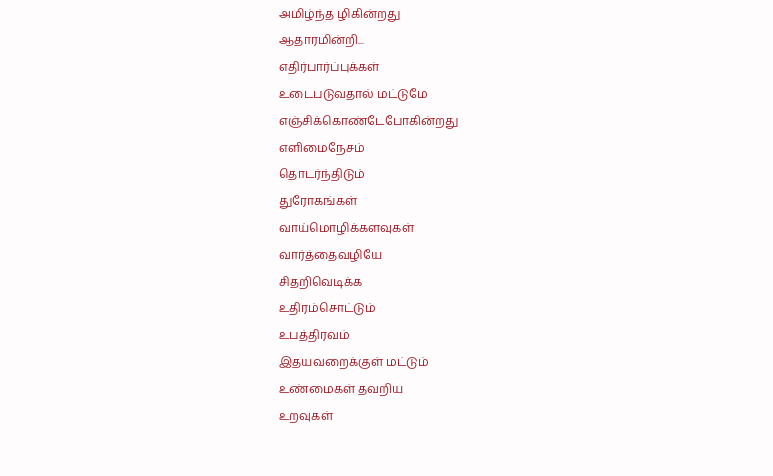அமிழ்ந்த ழிகின்றது
ஆதாரமின்றி...
எதிர்பார்ப்புக்கள்
உடைபடுவதால் மட்டுமே
எஞ்சிக்கொண்டேபோகின்றது
எளிமைநேசம்
தொடர்ந்திடும்
துரோகங்கள்
வாய்மொழிக்களவுகள்
வார்த்தைவழியே
சிதறிவெடிக்க
உதிரம்சொட்டும்
உபத்திரவம்
இதயவறைக்குள் மட்டும்
உண்மைகள் தவறிய
உறவுகள்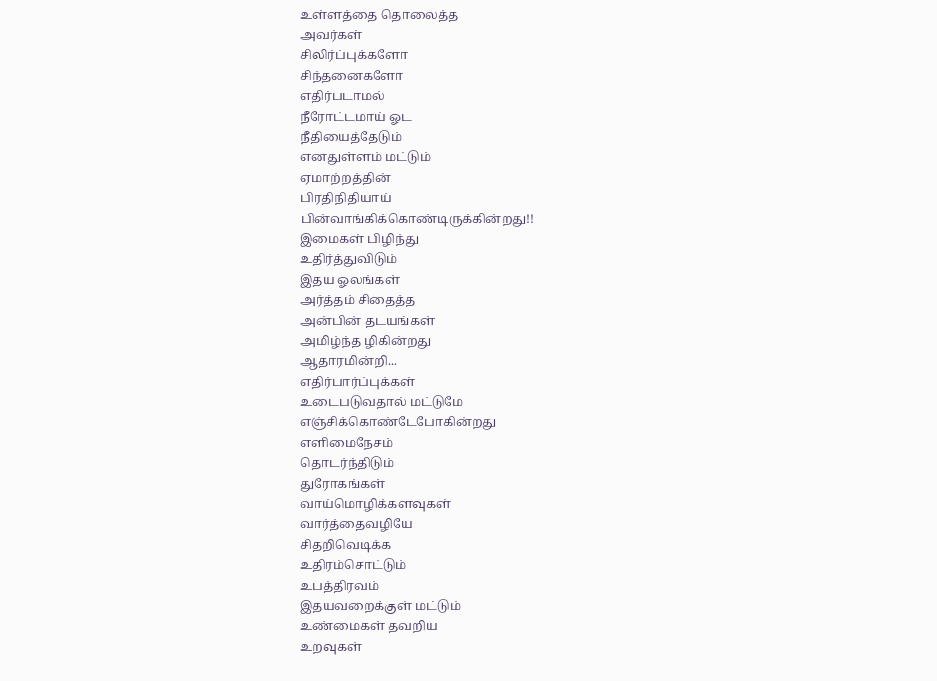உள்ளத்தை தொலைத்த
அவர்கள்
சிலிர்ப்புக்களோ
சிந்தனைகளோ
எதிர்படாமல்
நீரோட்டமாய் ஓட
நீதியைத்தேடும்
எனதுள்ளம் மட்டும்
ஏமாற்றத்தின்
பிரதிநிதியாய்
பின்வாங்கிக்கொண்டிருக்கின்றது!!
இமைகள் பிழிந்து
உதிர்த்துவிடும்
இதய ஓலங்கள்
அர்த்தம் சிதைத்த
அன்பின் தடயங்கள்
அமிழ்ந்த ழிகின்றது
ஆதாரமின்றி...
எதிர்பார்ப்புக்கள்
உடைபடுவதால் மட்டுமே
எஞ்சிக்கொண்டேபோகின்றது
எளிமைநேசம்
தொடர்ந்திடும்
துரோகங்கள்
வாய்மொழிக்களவுகள்
வார்த்தைவழியே
சிதறிவெடிக்க
உதிரம்சொட்டும்
உபத்திரவம்
இதயவறைக்குள் மட்டும்
உண்மைகள் தவறிய
உறவுகள்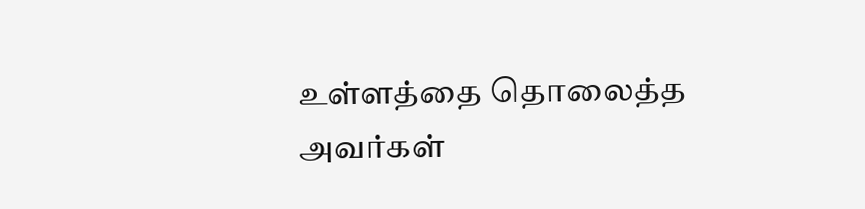உள்ளத்தை தொலைத்த
அவர்கள்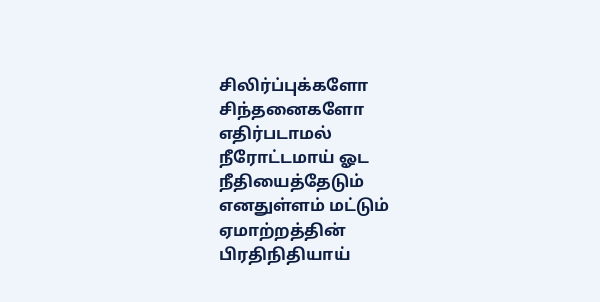சிலிர்ப்புக்களோ
சிந்தனைகளோ
எதிர்படாமல்
நீரோட்டமாய் ஓட
நீதியைத்தேடும்
எனதுள்ளம் மட்டும்
ஏமாற்றத்தின்
பிரதிநிதியாய்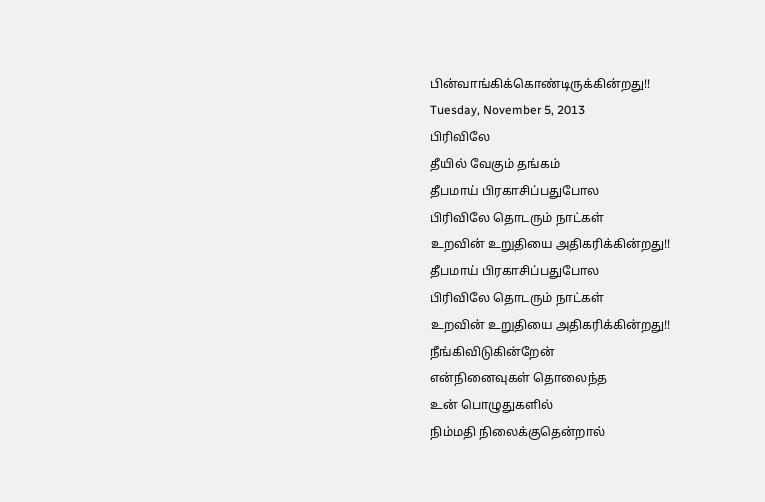பின்வாங்கிக்கொண்டிருக்கின்றது!!
Tuesday, November 5, 2013
பிரிவிலே
தீயில் வேகும் தங்கம்
தீபமாய் பிரகாசிப்பதுபோல
பிரிவிலே தொடரும் நாட்கள்
உறவின் உறுதியை அதிகரிக்கின்றது!!
தீபமாய் பிரகாசிப்பதுபோல
பிரிவிலே தொடரும் நாட்கள்
உறவின் உறுதியை அதிகரிக்கின்றது!!
நீங்கிவிடுகின்றேன்
என்நினைவுகள் தொலைந்த
உன் பொழுதுகளில்
நிம்மதி நிலைக்குதென்றால்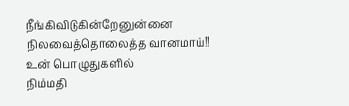நீங்கிவிடுகின்றேனுன்னை
நிலவைத்தொலைத்த வானமாய்!!
உன் பொழுதுகளில்
நிம்மதி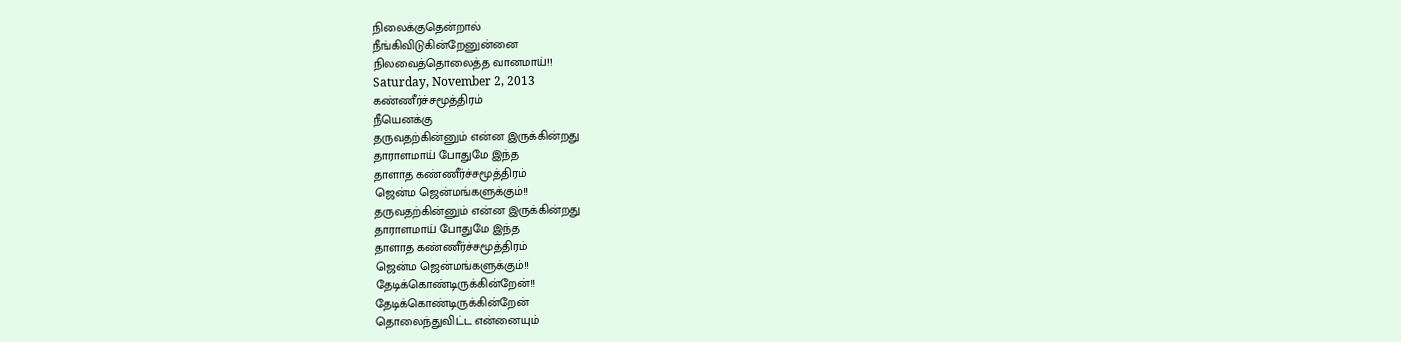நிலைக்குதென்றால்
நீங்கிவிடுகின்றேனுன்னை
நிலவைத்தொலைத்த வானமாய்!!
Saturday, November 2, 2013
கண்ணீர்ச்சமூத்திரம்
நீயெனக்கு
தருவதற்கின்னும் என்ன இருக்கின்றது
தாராளமாய் போதுமே இந்த
தாளாத கண்ணீர்ச்சமூத்திரம்
ஜென்ம ஜென்மங்களுக்கும்!!
தருவதற்கின்னும் என்ன இருக்கின்றது
தாராளமாய் போதுமே இந்த
தாளாத கண்ணீர்ச்சமூத்திரம்
ஜென்ம ஜென்மங்களுக்கும்!!
தேடிக்கொண்டிருக்கின்றேன்!!
தேடிக்கொண்டிருக்கின்றேன்
தொலைந்துவிட்ட என்னையும்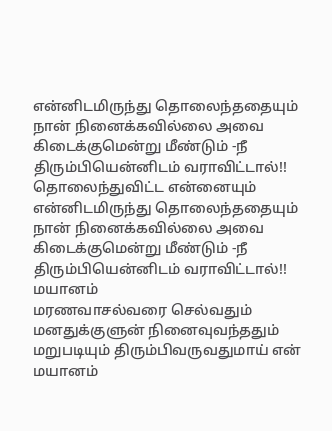என்னிடமிருந்து தொலைந்ததையும்
நான் நினைக்கவில்லை அவை
கிடைக்குமென்று மீண்டும் -நீ
திரும்பியென்னிடம் வராவிட்டால்!!
தொலைந்துவிட்ட என்னையும்
என்னிடமிருந்து தொலைந்ததையும்
நான் நினைக்கவில்லை அவை
கிடைக்குமென்று மீண்டும் -நீ
திரும்பியென்னிடம் வராவிட்டால்!!
மயானம்
மரணவாசல்வரை செல்வதும்
மனதுக்குளுன் நினைவுவந்ததும்
மறுபடியும் திரும்பிவருவதுமாய் என்
மயானம்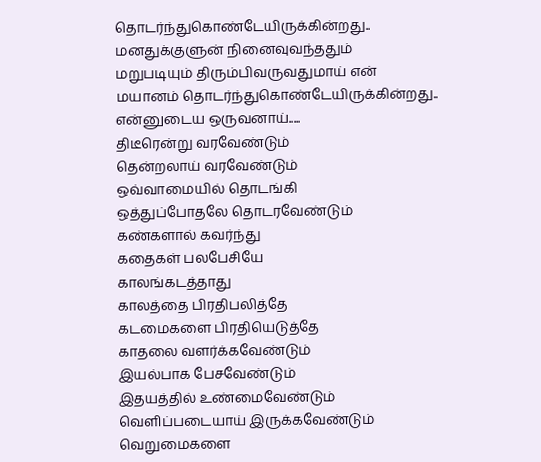தொடர்ந்துகொண்டேயிருக்கின்றது..
மனதுக்குளுன் நினைவுவந்ததும்
மறுபடியும் திரும்பிவருவதுமாய் என்
மயானம் தொடர்ந்துகொண்டேயிருக்கின்றது..
என்னுடைய ஒருவனாய்.....
திடீரென்று வரவேண்டும்
தென்றலாய் வரவேண்டும்
ஒவ்வாமையில் தொடங்கி
ஒத்துப்போதலே தொடரவேண்டும்
கண்களால் கவர்ந்து
கதைகள் பலபேசியே
காலங்கடத்தாது
காலத்தை பிரதிபலித்தே
கடமைகளை பிரதியெடுத்தே
காதலை வளர்க்கவேண்டும்
இயல்பாக பேசவேண்டும்
இதயத்தில் உண்மைவேண்டும்
வெளிப்படையாய் இருக்கவேண்டும்
வெறுமைகளை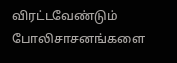விரட்டவேண்டும்
போலிசாசனங்களை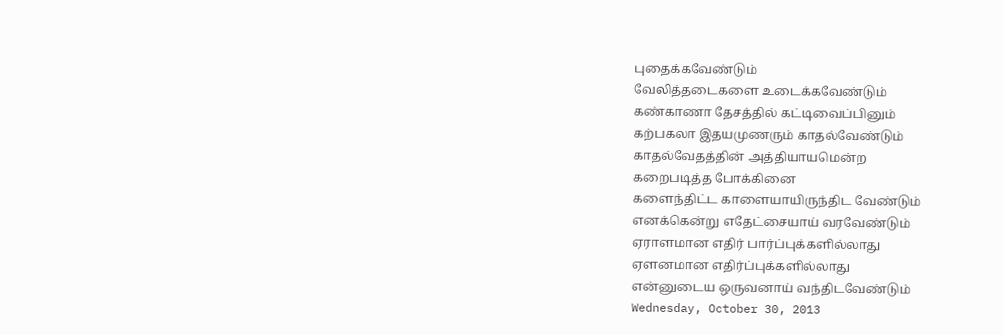புதைக்கவேண்டும்
வேலித்தடைகளை உடைக்கவேண்டும்
கண்காணா தேசத்தில் கட்டிவைப்பினும்
கற்பகலா இதயமுணரும் காதல்வேண்டும்
காதல்வேதத்தின் அத்தியாயமென்ற
கறைபடித்த போக்கினை
களைந்திட்ட காளையாயிருந்திட வேண்டும்
எனக்கென்று எதேட்சையாய் வரவேண்டும்
ஏராளமான எதிர் பார்ப்புக்களில்லாது
ஏளனமான எதிர்ப்புக்களில்லாது
என்னுடைய ஒருவனாய் வந்திடவேண்டும்
Wednesday, October 30, 2013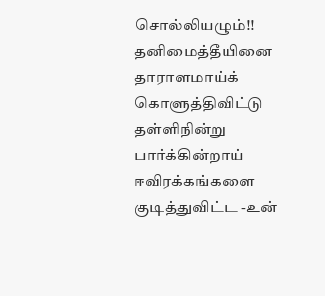சொல்லியழும்!!
தனிமைத்தீயினை
தாராளமாய்க் கொளுத்திவிட்டு
தள்ளிநின்று பார்க்கின்றாய்
ஈவிரக்கங்களை குடித்துவிட்ட -உன்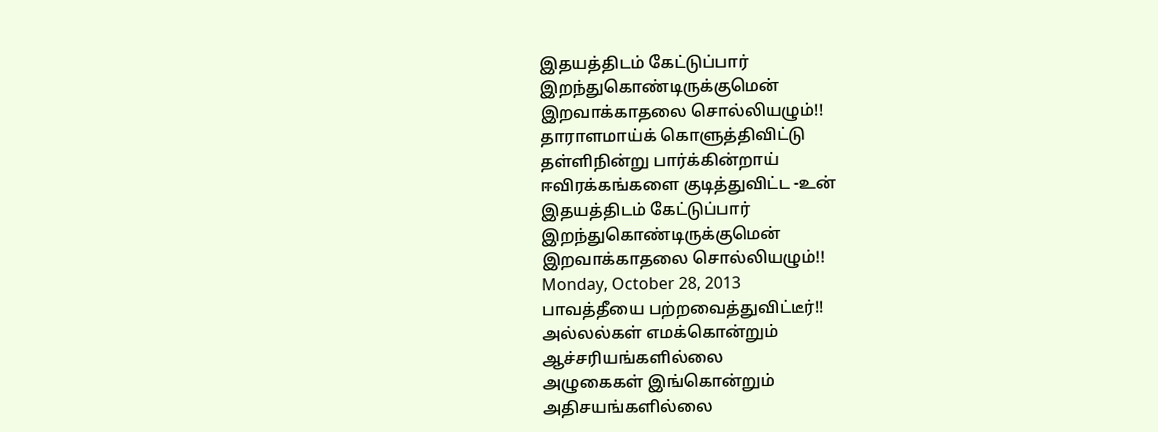இதயத்திடம் கேட்டுப்பார்
இறந்துகொண்டிருக்குமென்
இறவாக்காதலை சொல்லியழும்!!
தாராளமாய்க் கொளுத்திவிட்டு
தள்ளிநின்று பார்க்கின்றாய்
ஈவிரக்கங்களை குடித்துவிட்ட -உன்
இதயத்திடம் கேட்டுப்பார்
இறந்துகொண்டிருக்குமென்
இறவாக்காதலை சொல்லியழும்!!
Monday, October 28, 2013
பாவத்தீயை பற்றவைத்துவிட்டீர்!!
அல்லல்கள் எமக்கொன்றும்
ஆச்சரியங்களில்லை
அழுகைகள் இங்கொன்றும்
அதிசயங்களில்லை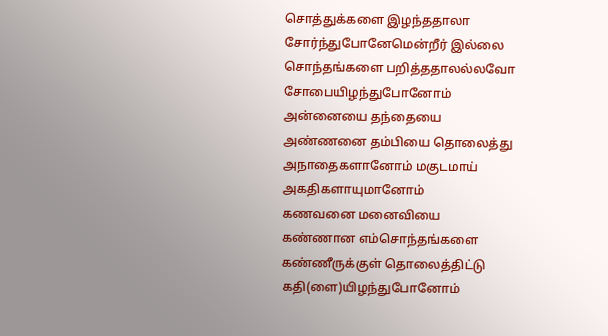சொத்துக்களை இழந்ததாலா
சோர்ந்துபோனேமென்றீர் இல்லை
சொந்தங்களை பறித்ததாலல்லவோ
சோபையிழந்துபோனோம்
அன்னையை தந்தையை
அண்ணனை தம்பியை தொலைத்து
அநாதைகளானோம் மகுடமாய்
அகதிகளாயுமானோம்
கணவனை மனைவியை
கண்ணான எம்சொந்தங்களை
கண்ணீருக்குள் தொலைத்திட்டு
கதி(ளை)யிழந்துபோனோம்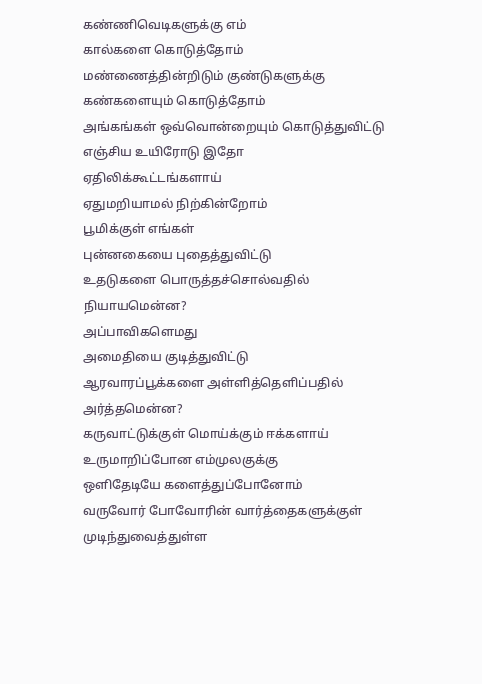கண்ணிவெடிகளுக்கு எம்
கால்களை கொடுத்தோம்
மண்ணைத்தின்றிடும் குண்டுகளுக்கு
கண்களையும் கொடுத்தோம்
அங்கங்கள் ஒவ்வொன்றையும் கொடுத்துவிட்டு
எஞ்சிய உயிரோடு இதோ
ஏதிலிக்கூட்டங்களாய்
ஏதுமறியாமல் நிற்கின்றோம்
பூமிக்குள் எங்கள்
புன்னகையை புதைத்துவிட்டு
உதடுகளை பொருத்தச்சொல்வதில்
நியாயமென்ன?
அப்பாவிகளெமது
அமைதியை குடித்துவிட்டு
ஆரவாரப்பூக்களை அள்ளித்தெளிப்பதில்
அர்த்தமென்ன?
கருவாட்டுக்குள் மொய்க்கும் ஈக்களாய்
உருமாறிப்போன எம்முலகுக்கு
ஒளிதேடியே களைத்துப்போனோம்
வருவோர் போவோரின் வார்த்தைகளுக்குள்
முடிந்துவைத்துள்ள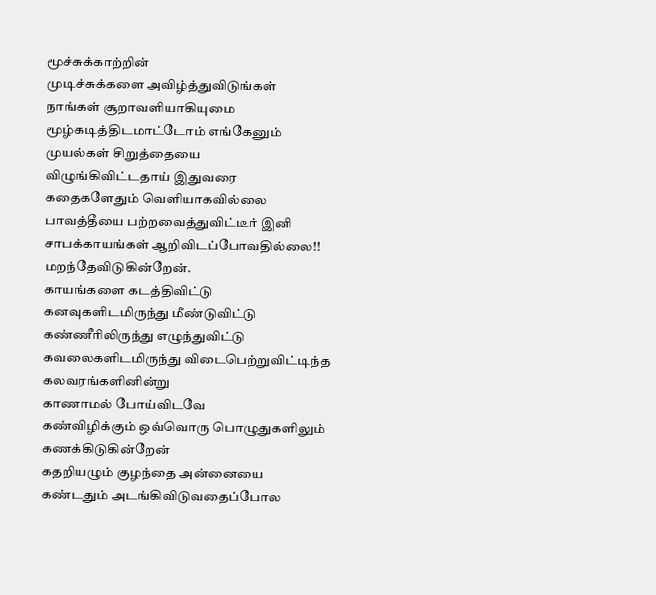மூச்சுக்காற்றின்
முடிச்சுக்களை அவிழ்த்துவிடுங்கள்
நாங்கள் சூறாவளியாகியுமை
மூழ்கடித்திடமாட்டோம் எங்கேனும்
முயல்கள் சிறுத்தையை
விழுங்கிவிட்டதாய் இதுவரை
கதைகளேதும் வெளியாகவில்லை
பாவத்தீயை பற்றவைத்துவிட்டீர் இனி
சாபக்காயங்கள் ஆறிவிடப்போவதில்லை!!
மறந்தேவிடுகின்றேன்.
காயங்களை கடத்திவிட்டு
கனவுகளிடமிருந்து மீண்டுவிட்டு
கண்ணீரிலிருந்து எழுந்துவிட்டு
கவலைகளிடமிருந்து விடைபெற்றுவிட்டிந்த
கலவரங்களினின்று
காணாமல் போய்விடவே
கண்விழிக்கும் ஒவ்வொரு பொழுதுகளிலும்
கணக்கிடுகின்றேன்
கதறியழும் குழந்தை அன்னையை
கண்டதும் அடங்கிவிடுவதைப்போல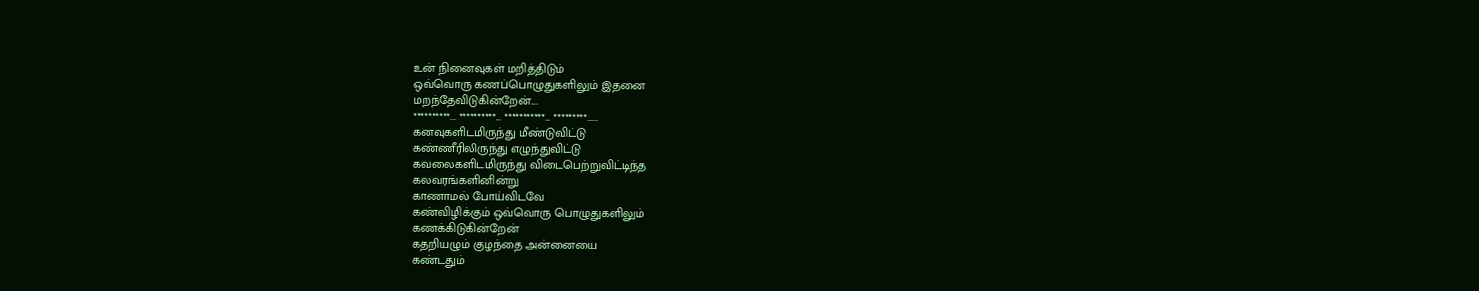உன் நினைவுகள் மறித்திடும்
ஒவ்வொரு கணப்பொழுதுகளிலும் இதனை
மறந்தேவிடுகின்றேன்....
**********... **********... ***********... *********......
கனவுகளிடமிருந்து மீண்டுவிட்டு
கண்ணீரிலிருந்து எழுந்துவிட்டு
கவலைகளிடமிருந்து விடைபெற்றுவிட்டிந்த
கலவரங்களினின்று
காணாமல் போய்விடவே
கண்விழிக்கும் ஒவ்வொரு பொழுதுகளிலும்
கணக்கிடுகின்றேன்
கதறியழும் குழந்தை அன்னையை
கண்டதும்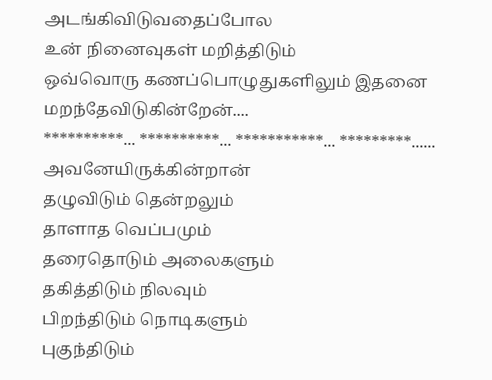அடங்கிவிடுவதைப்போல
உன் நினைவுகள் மறித்திடும்
ஒவ்வொரு கணப்பொழுதுகளிலும் இதனை
மறந்தேவிடுகின்றேன்....
**********... **********... ***********... *********......
அவனேயிருக்கின்றான்
தழுவிடும் தென்றலும்
தாளாத வெப்பமும்
தரைதொடும் அலைகளும்
தகித்திடும் நிலவும்
பிறந்திடும் நொடிகளும்
புகுந்திடும்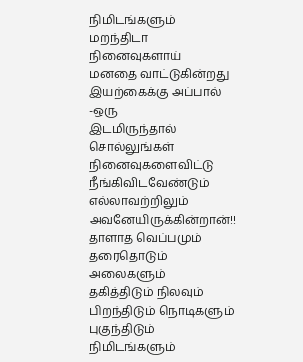நிமிடங்களும்
மறந்திடா நினைவுகளாய்
மனதை வாட்டுகின்றது
இயற்கைக்கு அப்பால் -ஒரு
இடமிருந்தால் சொல்லுங்கள்
நினைவுகளைவிட்டு
நீங்கிவிடவேண்டும்
எல்லாவற்றிலும் அவனேயிருக்கின்றான்!!
தாளாத வெப்பமும்
தரைதொடும் அலைகளும்
தகித்திடும் நிலவும்
பிறந்திடும் நொடிகளும்
புகுந்திடும் நிமிடங்களும்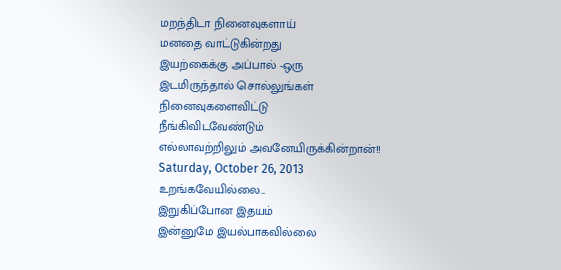மறந்திடா நினைவுகளாய்
மனதை வாட்டுகின்றது
இயற்கைக்கு அப்பால் -ஒரு
இடமிருந்தால் சொல்லுங்கள்
நினைவுகளைவிட்டு
நீங்கிவிடவேண்டும்
எல்லாவற்றிலும் அவனேயிருக்கின்றான்!!
Saturday, October 26, 2013
உறங்கவேயில்லை...
இறுகிப்போன இதயம்
இன்னுமே இயல்பாகவில்லை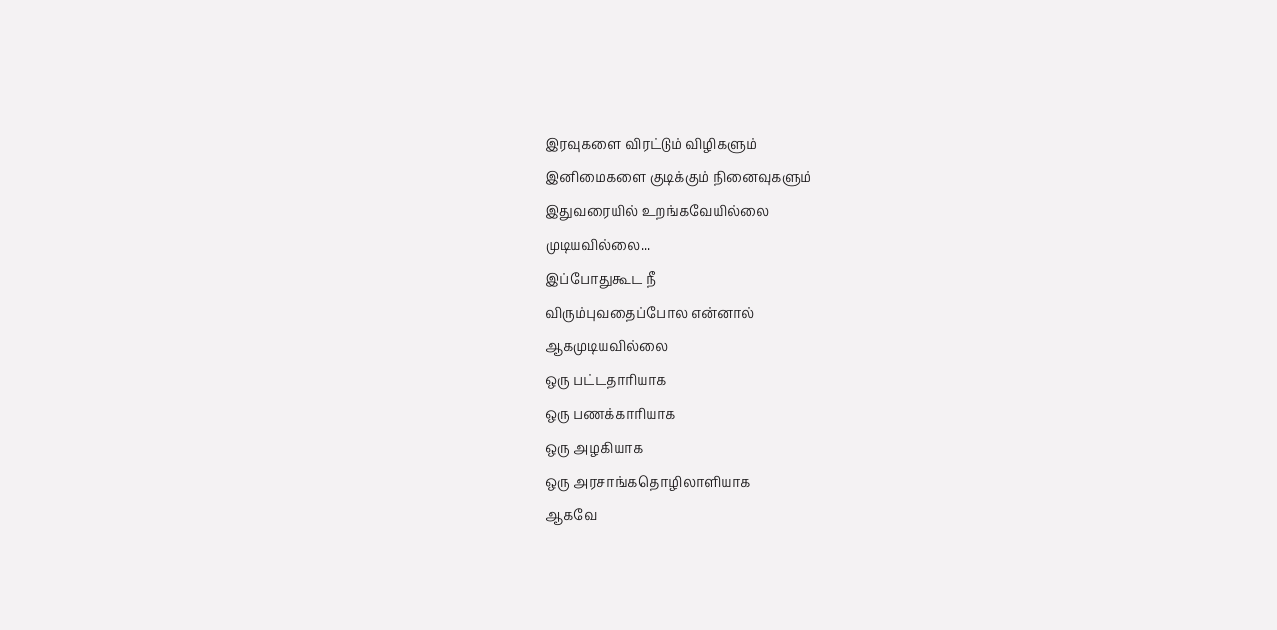இரவுகளை விரட்டும் விழிகளும்
இனிமைகளை குடிக்கும் நினைவுகளும்
இதுவரையில் உறங்கவேயில்லை
முடியவில்லை...
இப்போதுகூட நீ
விரும்புவதைப்போல என்னால்
ஆகமுடியவில்லை
ஒரு பட்டதாரியாக
ஒரு பணக்காரியாக
ஒரு அழகியாக
ஒரு அரசாங்கதொழிலாளியாக
ஆகவே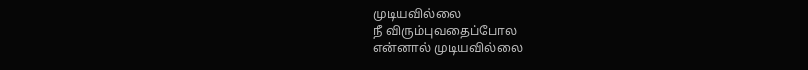முடியவில்லை
நீ விரும்புவதைப்போல
என்னால் முடியவில்லை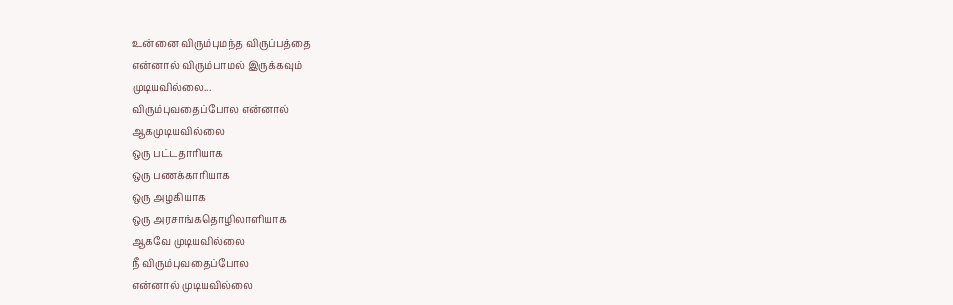உன்னை விரும்புமந்த விருப்பத்தை
என்னால் விரும்பாமல் இருக்கவும்
முடியவில்லை...
விரும்புவதைப்போல என்னால்
ஆகமுடியவில்லை
ஒரு பட்டதாரியாக
ஒரு பணக்காரியாக
ஒரு அழகியாக
ஒரு அரசாங்கதொழிலாளியாக
ஆகவே முடியவில்லை
நீ விரும்புவதைப்போல
என்னால் முடியவில்லை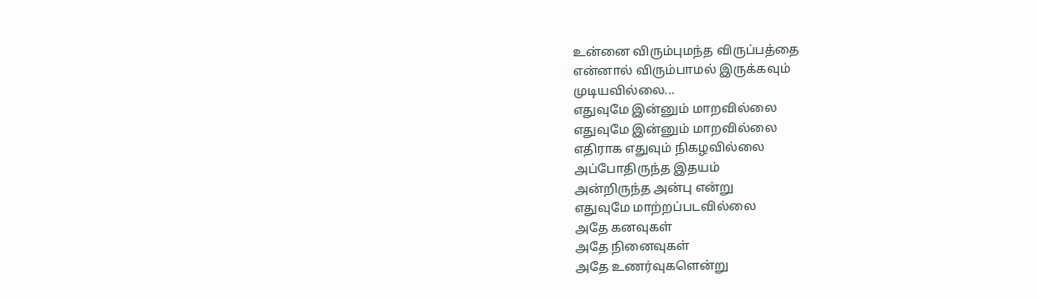உன்னை விரும்புமந்த விருப்பத்தை
என்னால் விரும்பாமல் இருக்கவும்
முடியவில்லை...
எதுவுமே இன்னும் மாறவில்லை
எதுவுமே இன்னும் மாறவில்லை
எதிராக எதுவும் நிகழவில்லை
அப்போதிருந்த இதயம்
அன்றிருந்த அன்பு என்று
எதுவுமே மாற்றப்படவில்லை
அதே கனவுகள்
அதே நினைவுகள்
அதே உணர்வுகளென்று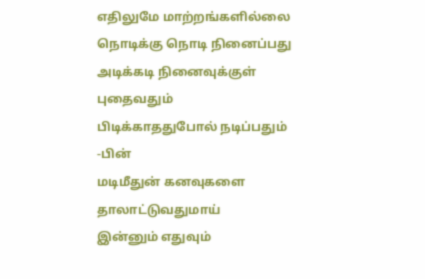எதிலுமே மாற்றங்களில்லை
நொடிக்கு நொடி நினைப்பது
அடிக்கடி நினைவுக்குள் புதைவதும்
பிடிக்காததுபோல் நடிப்பதும் -பின்
மடிமீதுன் கனவுகளை தாலாட்டுவதுமாய்
இன்னும் எதுவும்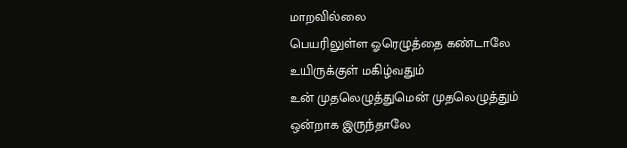மாறவில்லை
பெயரிலுள்ள ஓரெழுத்தை கண்டாலே
உயிருக்குள் மகிழ்வதும்
உன் முதலெழுத்துமென் முதலெழுத்தும்
ஒன்றாக இருந்தாலே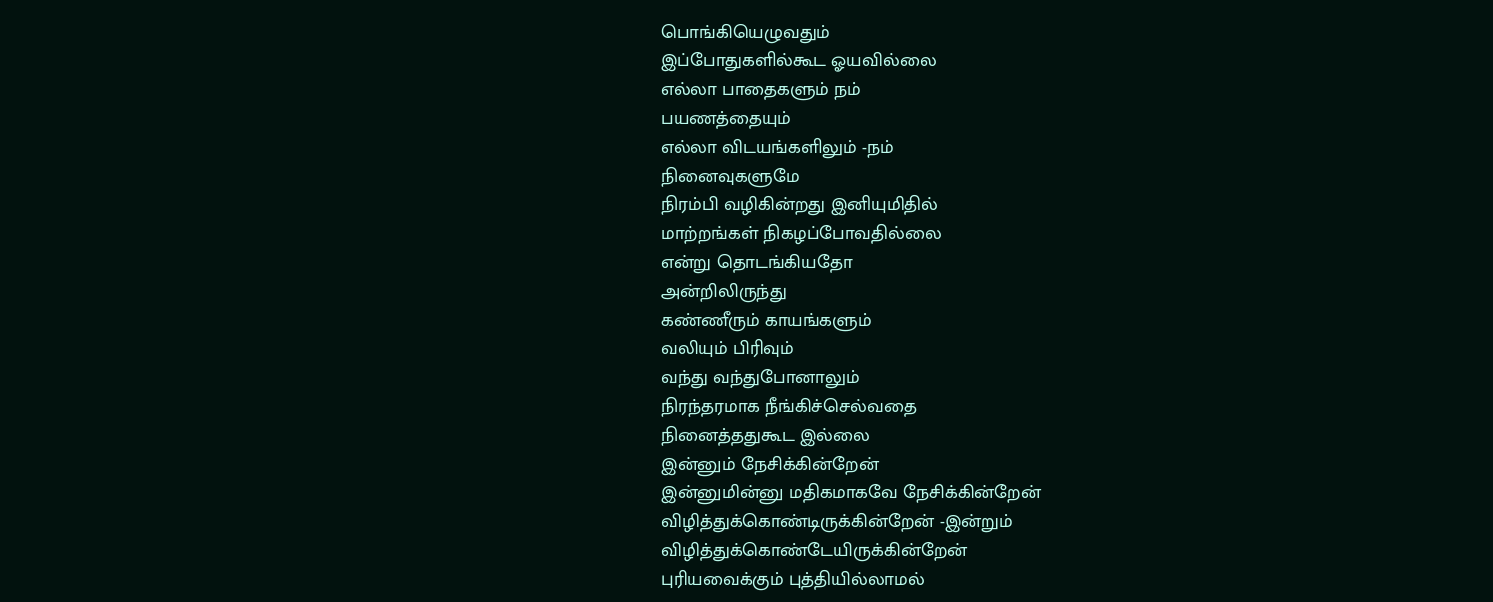பொங்கியெழுவதும்
இப்போதுகளில்கூட ஓயவில்லை
எல்லா பாதைகளும் நம்
பயணத்தையும்
எல்லா விடயங்களிலும் -நம்
நினைவுகளுமே
நிரம்பி வழிகின்றது இனியுமிதில்
மாற்றங்கள் நிகழப்போவதில்லை
என்று தொடங்கியதோ
அன்றிலிருந்து
கண்ணீரும் காயங்களும்
வலியும் பிரிவும்
வந்து வந்துபோனாலும்
நிரந்தரமாக நீங்கிச்செல்வதை
நினைத்ததுகூட இல்லை
இன்னும் நேசிக்கின்றேன்
இன்னுமின்னு மதிகமாகவே நேசிக்கின்றேன்
விழித்துக்கொண்டிருக்கின்றேன் -இன்றும்
விழித்துக்கொண்டேயிருக்கின்றேன்
புரியவைக்கும் புத்தியில்லாமல்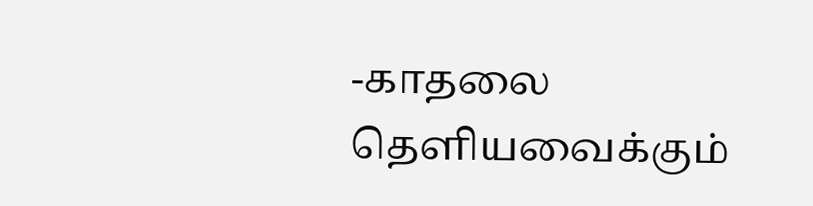-காதலை
தெளியவைக்கும்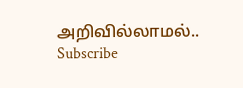அறிவில்லாமல்..
Subscribe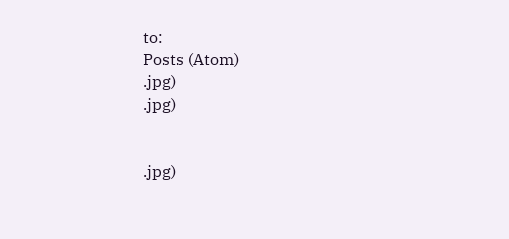to:
Posts (Atom)
.jpg)
.jpg)


.jpg)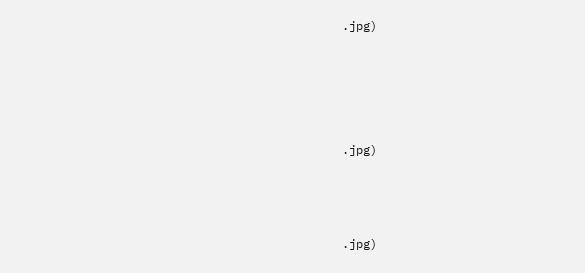.jpg)







.jpg)





.jpg)